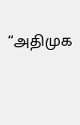“அதிமுக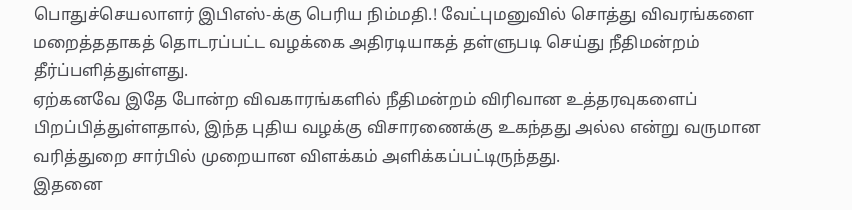பொதுச்செயலாளர் இபிஎஸ்-க்கு பெரிய நிம்மதி.! வேட்புமனுவில் சொத்து விவரங்களை மறைத்ததாகத் தொடரப்பட்ட வழக்கை அதிரடியாகத் தள்ளுபடி செய்து நீதிமன்றம் தீர்ப்பளித்துள்ளது.
ஏற்கனவே இதே போன்ற விவகாரங்களில் நீதிமன்றம் விரிவான உத்தரவுகளைப் பிறப்பித்துள்ளதால், இந்த புதிய வழக்கு விசாரணைக்கு உகந்தது அல்ல என்று வருமான வரித்துறை சார்பில் முறையான விளக்கம் அளிக்கப்பட்டிருந்தது.
இதனை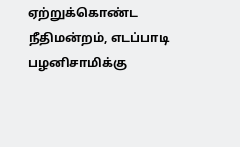ஏற்றுக்கொண்ட நீதிமன்றம், எடப்பாடி பழனிசாமிக்கு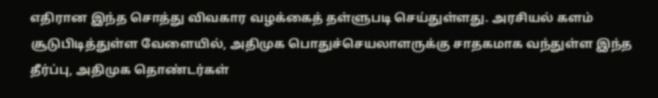எதிரான இந்த சொத்து விவகார வழக்கைத் தள்ளுபடி செய்துள்ளது. அரசியல் களம் சூடுபிடித்துள்ள வேளையில், அதிமுக பொதுச்செயலாளருக்கு சாதகமாக வந்துள்ள இந்த தீர்ப்பு, அதிமுக தொண்டர்கள்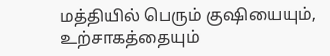மத்தியில் பெரும் குஷியையும், உற்சாகத்தையும்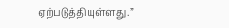ஏற்படுத்தியுள்ளது.”